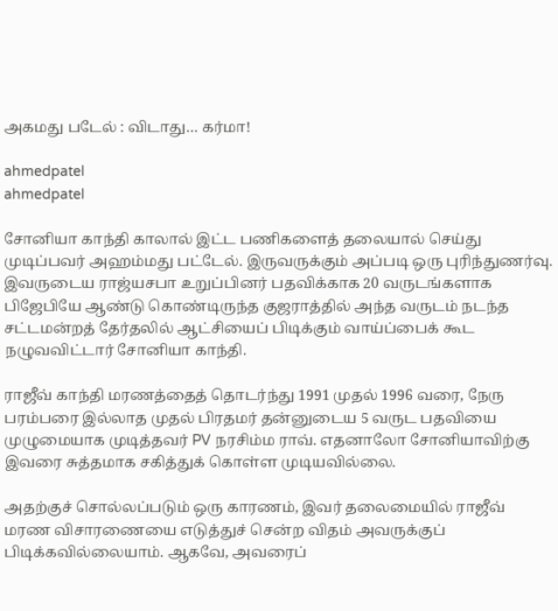அகமது படேல் : விடாது… கர்மா!

ahmedpatel
ahmedpatel

சோனியா காந்தி காலால் இட்ட பணிகளைத் தலையால் செய்து முடிப்பவர் அஹம்மது பட்டேல். இருவருக்கும் அப்படி ஒரு புரிந்துணர்வு. இவருடைய ராஜ்யசபா உறுப்பினர் பதவிக்காக 20 வருடங்களாக பிஜேபியே ஆண்டு கொண்டிருந்த குஜராத்தில் அந்த வருடம் நடந்த சட்டமன்றத் தேர்தலில் ஆட்சியைப் பிடிக்கும் வாய்ப்பைக் கூட நழுவவிட்டார் சோனியா காந்தி.

ராஜீவ் காந்தி மரணத்தைத் தொடர்ந்து 1991 முதல் 1996 வரை, நேரு பரம்பரை இல்லாத முதல் பிரதமர் தன்னுடைய 5 வருட பதவியை முழுமையாக முடித்தவர் PV நரசிம்ம ராவ். எதனாலோ சோனியாவிற்கு இவரை சுத்தமாக சகித்துக் கொள்ள முடியவில்லை.

அதற்குச் சொல்லப்படும் ஒரு காரணம், இவர் தலைமையில் ராஜீவ் மரண விசாரணையை எடுத்துச் சென்ற விதம் அவருக்குப் பிடிக்கவில்லையாம். ஆகவே, அவரைப்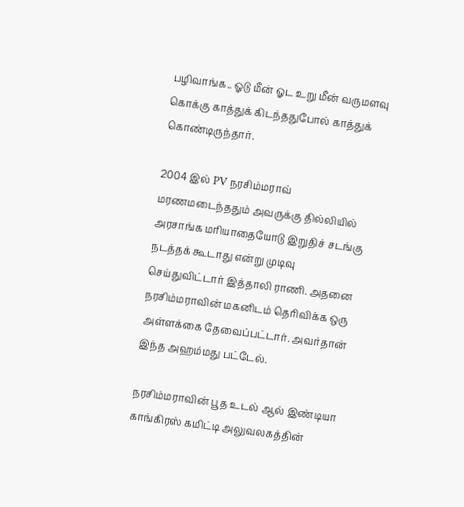பழிவாங்க.. ஓடு மீன் ஓட உறு மீன் வருமளவு கொக்கு காத்துக் கிடந்ததுபோல் காத்துக் கொண்டிருந்தார்.

2004 இல் PV நரசிம்மராவ் மரணமடைந்ததும் அவருக்கு தில்லியில் அரசாங்க மரியாதையோடு இறுதிச் சடங்கு நடத்தக் கூடாது என்று முடிவு செய்துவிட்டார் இத்தாலி ராணி. அதனை நரசிம்மராவின் மகனிடம் தெரிவிக்க ஒரு அள்ளக்கை தேவைப்பட்டார். அவர்தான் இந்த அஹம்மது பட்டேல்.

நரசிம்மராவின் பூத உடல் ஆல் இண்டியா காங்கிரஸ் கமிட்டி அலுவலகத்தின்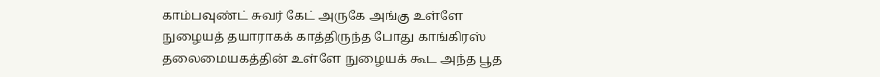காம்பவுண்ட் சுவர் கேட் அருகே அங்கு உள்ளே நுழையத் தயாராகக் காத்திருந்த போது காங்கிரஸ் தலைமையகத்தின் உள்ளே நுழையக் கூட அந்த பூத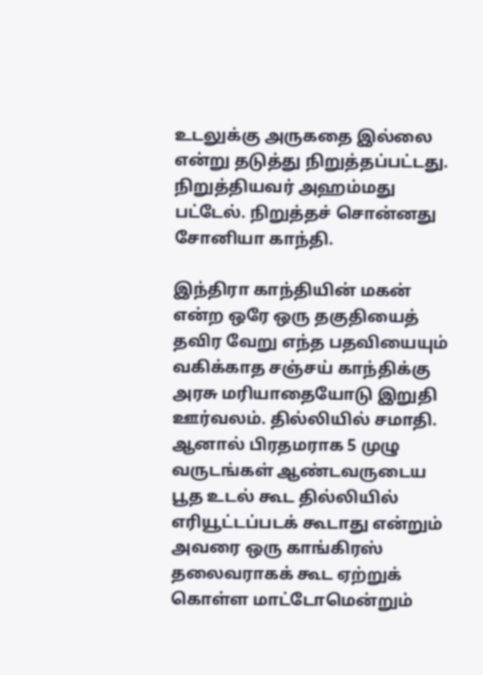உடலுக்கு அருகதை இல்லை என்று தடுத்து நிறுத்தப்பட்டது. நிறுத்தியவர் அஹம்மது பட்டேல். நிறுத்தச் சொன்னது சோனியா காந்தி.

இந்திரா காந்தியின் மகன் என்ற ஒரே ஒரு தகுதியைத் தவிர வேறு எந்த பதவியையும் வகிக்காத சஞ்சய் காந்திக்கு அரசு மரியாதையோடு இறுதி ஊர்வலம். தில்லியில் சமாதி. ஆனால் பிரதமராக 5 முழு வருடங்கள் ஆண்டவருடைய பூத உடல் கூட தில்லியில் எரியூட்டப்படக் கூடாது என்றும் அவரை ஒரு காங்கிரஸ் தலைவராகக் கூட ஏற்றுக் கொள்ள மாட்டோமென்றும்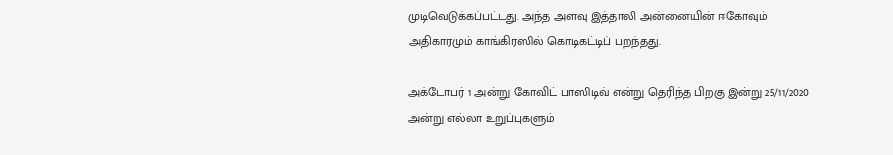முடிவெடுக்கப்பட்டது. அந்த அளவு இத்தாலி அன்னையின் ஈகோவும் அதிகாரமும் காங்கிரஸில் கொடிகட்டிப் பறந்தது.

அக்டோபர் 1 அன்று கோவிட் பாஸிடிவ் என்று தெரிந்த பிறகு இன்று 25/11/2020 அன்று எல்லா உறுப்புகளும்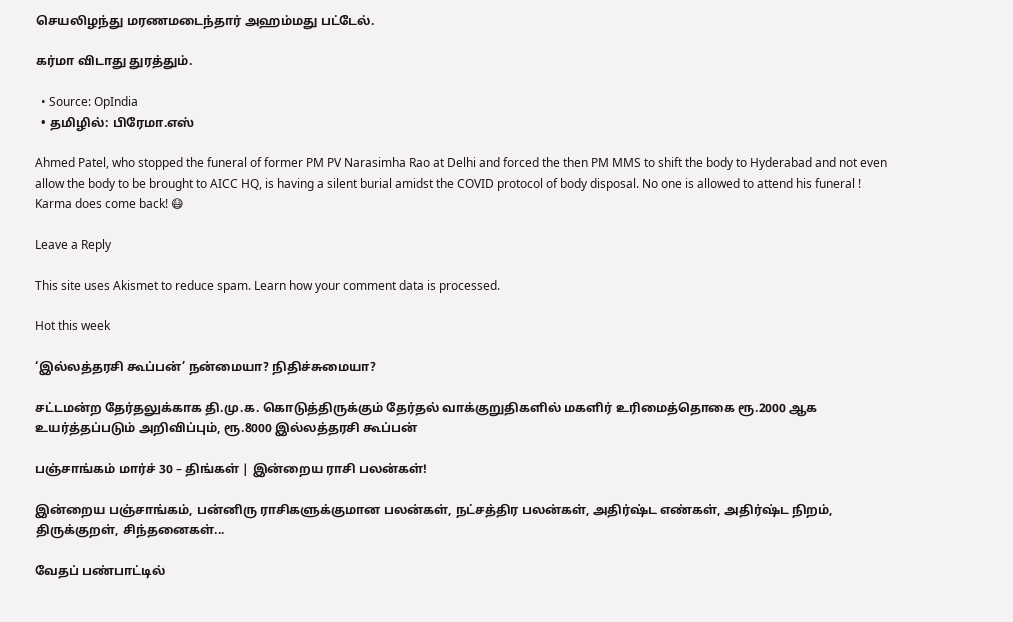செயலிழந்து மரணமடைந்தார் அஹம்மது பட்டேல்.

கர்மா விடாது துரத்தும்.

  • Source: OpIndia
  • தமிழில்: பிரேமா.எஸ்

Ahmed Patel, who stopped the funeral of former PM PV Narasimha Rao at Delhi and forced the then PM MMS to shift the body to Hyderabad and not even allow the body to be brought to AICC HQ, is having a silent burial amidst the COVID protocol of body disposal. No one is allowed to attend his funeral ! Karma does come back! 😷

Leave a Reply

This site uses Akismet to reduce spam. Learn how your comment data is processed.

Hot this week

‘இல்லத்தரசி கூப்பன்’ நன்மையா? நிதிச்சுமையா?

சட்டமன்ற தேர்தலுக்காக தி.மு.க. கொடுத்திருக்கும் தேர்தல் வாக்குறுதிகளில் மகளிர் உரிமைத்தொகை ரூ.2000 ஆக உயர்த்தப்படும் அறிவிப்பும், ரூ.8000 இல்லத்தரசி கூப்பன்

பஞ்சாங்கம் மார்ச் 30 – திங்கள் | இன்றைய ராசி பலன்கள்!

இன்றைய பஞ்சாங்கம், பன்னிரு ராசிகளுக்குமான பலன்கள், நட்சத்திர பலன்கள், அதிர்ஷ்ட எண்கள், அதிர்ஷ்ட நிறம், திருக்குறள், சிந்தனைகள்...

வேதப் பண்பாட்டில்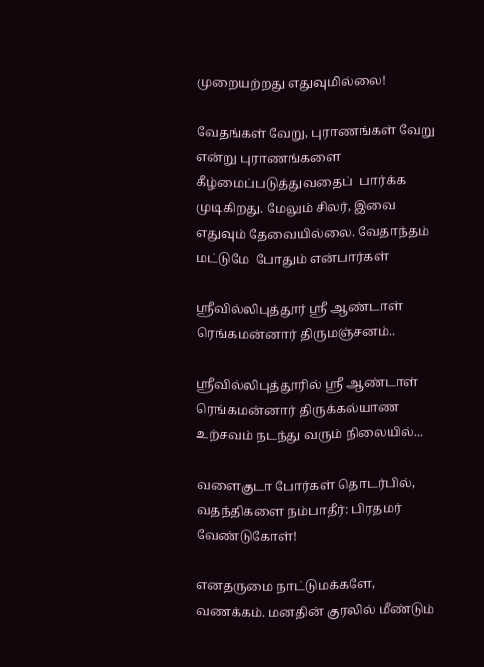முறையற்றது எதுவுமில்லை!

வேதங்கள் வேறு, புராணங்கள் வேறு என்று புராணங்களை கீழ்மைப்படுத்துவதைப்  பார்க்க முடிகிறது. மேலும் சிலர், இவை எதுவும் தேவையில்லை. வேதாந்தம் மட்டுமே  போதும் என்பார்கள்

ஶ்ரீவில்லிபுத்தூர் ஶ்ரீ ஆண்டாள் ரெங்கமன்னார் திருமஞ்சனம்..

ஸ்ரீவில்லிபுத்தூரில் ஶ்ரீ ஆண்டாள் ரெங்கமன்னார் திருக்கல்யாண உற்சவம் நடந்து வரும் நிலையில்...

வளைகுடா போர்கள் தொடர்பில், வதந்திகளை நம்பாதீர்: பிரதமர் வேண்டுகோள்!

எனதருமை நாட்டுமக்களே, வணக்கம். மனதின் குரலில் மீண்டும்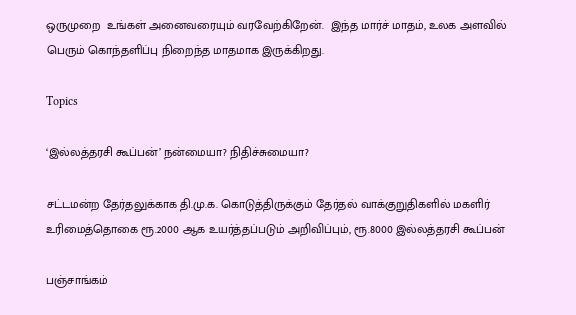ஒருமுறை  உங்கள் அனைவரையும் வரவேற்கிறேன்.  இந்த மார்ச் மாதம், உலக அளவில் பெரும் கொந்தளிப்பு நிறைந்த மாதமாக இருக்கிறது.

Topics

‘இல்லத்தரசி கூப்பன்’ நன்மையா? நிதிச்சுமையா?

சட்டமன்ற தேர்தலுக்காக தி.மு.க. கொடுத்திருக்கும் தேர்தல் வாக்குறுதிகளில் மகளிர் உரிமைத்தொகை ரூ.2000 ஆக உயர்த்தப்படும் அறிவிப்பும், ரூ.8000 இல்லத்தரசி கூப்பன்

பஞ்சாங்கம்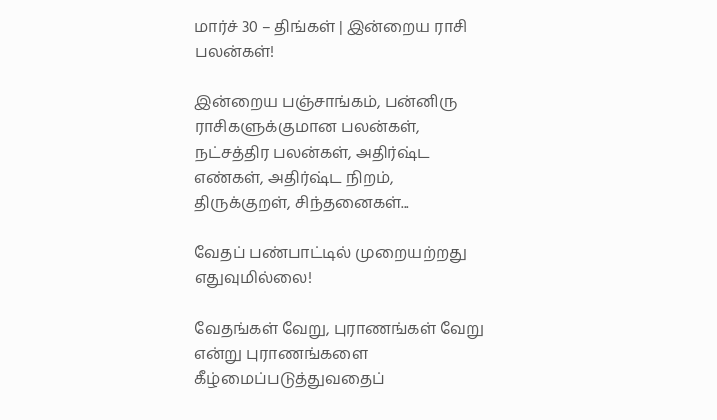மார்ச் 30 – திங்கள் | இன்றைய ராசி பலன்கள்!

இன்றைய பஞ்சாங்கம், பன்னிரு ராசிகளுக்குமான பலன்கள், நட்சத்திர பலன்கள், அதிர்ஷ்ட எண்கள், அதிர்ஷ்ட நிறம், திருக்குறள், சிந்தனைகள்...

வேதப் பண்பாட்டில் முறையற்றது எதுவுமில்லை!

வேதங்கள் வேறு, புராணங்கள் வேறு என்று புராணங்களை கீழ்மைப்படுத்துவதைப்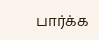பார்க்க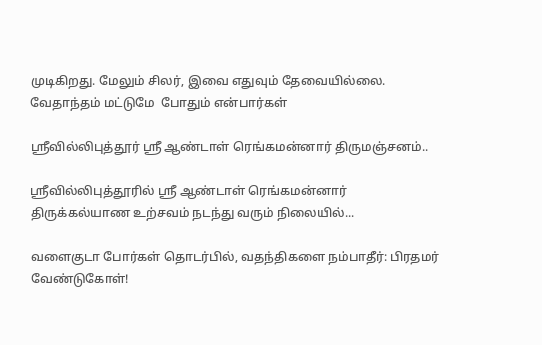முடிகிறது. மேலும் சிலர், இவை எதுவும் தேவையில்லை. வேதாந்தம் மட்டுமே  போதும் என்பார்கள்

ஶ்ரீவில்லிபுத்தூர் ஶ்ரீ ஆண்டாள் ரெங்கமன்னார் திருமஞ்சனம்..

ஸ்ரீவில்லிபுத்தூரில் ஶ்ரீ ஆண்டாள் ரெங்கமன்னார் திருக்கல்யாண உற்சவம் நடந்து வரும் நிலையில்...

வளைகுடா போர்கள் தொடர்பில், வதந்திகளை நம்பாதீர்: பிரதமர் வேண்டுகோள்!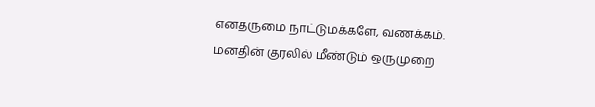எனதருமை நாட்டுமக்களே, வணக்கம். மனதின் குரலில் மீண்டும் ஒருமுறை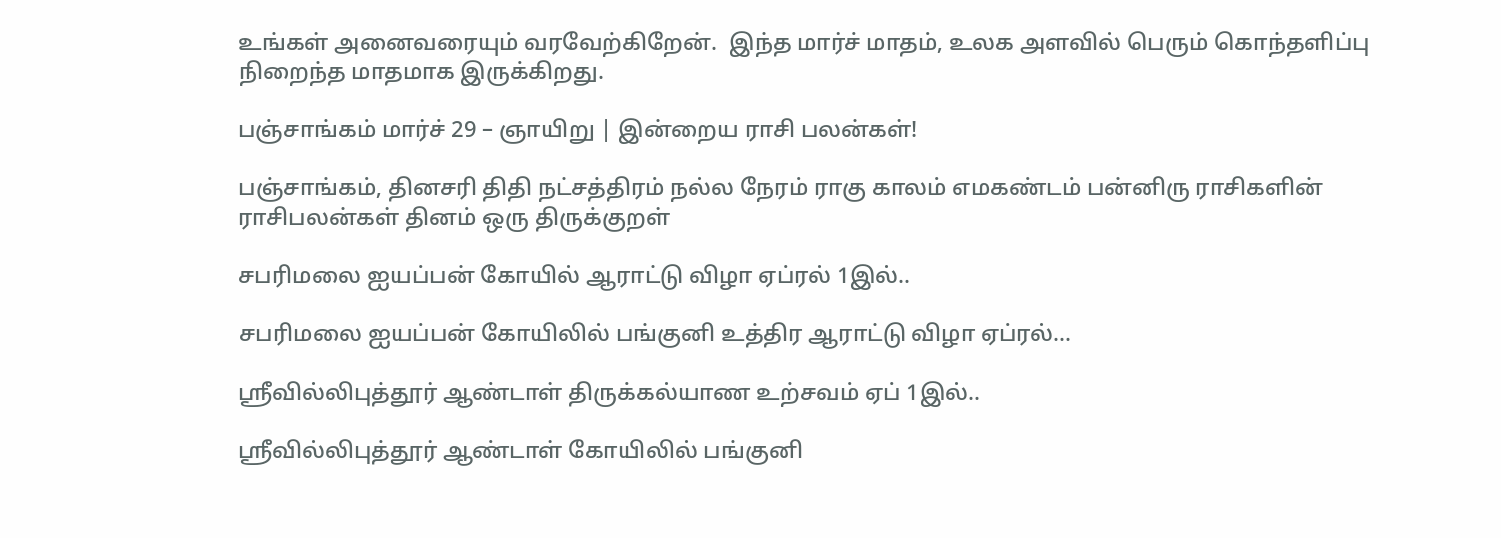உங்கள் அனைவரையும் வரவேற்கிறேன்.  இந்த மார்ச் மாதம், உலக அளவில் பெரும் கொந்தளிப்பு நிறைந்த மாதமாக இருக்கிறது.

பஞ்சாங்கம் மார்ச் 29 – ஞாயிறு | இன்றைய ராசி பலன்கள்!

பஞ்சாங்கம், தினசரி திதி நட்சத்திரம் நல்ல நேரம் ராகு காலம் எமகண்டம் பன்னிரு ராசிகளின் ராசிபலன்கள் தினம் ஒரு திருக்குறள்

சபரிமலை ஐயப்பன் கோயில் ஆராட்டு விழா ஏப்ரல் 1இல்..

சபரிமலை ஐயப்பன் கோயிலில் பங்குனி உத்திர ஆராட்டு விழா ஏப்ரல்...

ஸ்ரீவில்லிபுத்தூர் ஆண்டாள் திருக்கல்யாண உற்சவம் ஏப் 1இல்..

ஸ்ரீவில்லிபுத்தூர் ஆண்டாள் கோயிலில் பங்குனி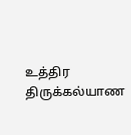உத்திர திருக்கல்யாண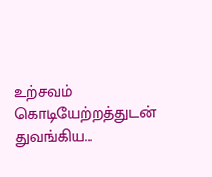உற்சவம் கொடியேற்றத்துடன் துவங்கிய...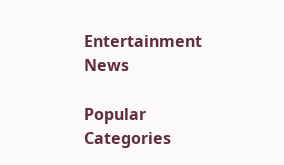Entertainment News

Popular Categories